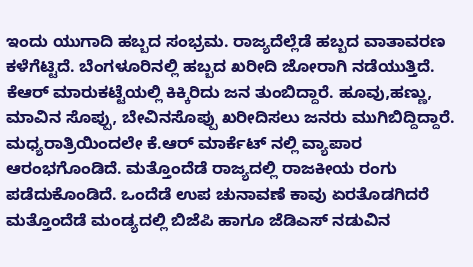ಇಂದು ಯುಗಾದಿ ಹಬ್ಬದ ಸಂಭ್ರಮ. ರಾಜ್ಯದೆಲ್ಲೆಡೆ ಹಬ್ಬದ ವಾತಾವರಣ ಕಳೆಗೆಟ್ಟಿದೆ. ಬೆಂಗಳೂರಿನಲ್ಲಿ ಹಬ್ಬದ ಖರೀದಿ ಜೋರಾಗಿ ನಡೆಯುತ್ತಿದೆ. ಕೆಆರ್ ಮಾರುಕಟ್ಟೆಯಲ್ಲಿ ಕಿಕ್ಕಿರಿದು ಜನ ತುಂಬಿದ್ದಾರೆ. ಹೂವು,ಹಣ್ಣು, ಮಾವಿನ ಸೊಪ್ಪು, ಬೇವಿನಸೊಪ್ಪು ಖರೀದಿಸಲು ಜನರು ಮುಗಿಬಿದ್ದಿದ್ದಾರೆ. ಮಧ್ಯರಾತ್ರಿಯಿಂದಲೇ ಕೆ.ಆರ್ ಮಾರ್ಕೆಟ್ ನಲ್ಲಿ ವ್ಯಾಪಾರ ಆರಂಭಗೊಂಡಿದೆ. ಮತ್ತೊಂದೆಡೆ ರಾಜ್ಯದಲ್ಲಿ ರಾಜಕೀಯ ರಂಗು ಪಡೆದುಕೊಂಡಿದೆ. ಒಂದೆಡೆ ಉಪ ಚುನಾವಣೆ ಕಾವು ಏರತೊಡಗಿದರೆ ಮತ್ತೊಂದೆಡೆ ಮಂಡ್ಯದಲ್ಲಿ ಬಿಜೆಪಿ ಹಾಗೂ ಜೆಡಿಎಸ್ ನಡುವಿನ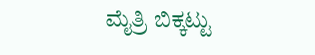ಮೈತ್ರಿ ಬಿಕ್ಕಟ್ಟು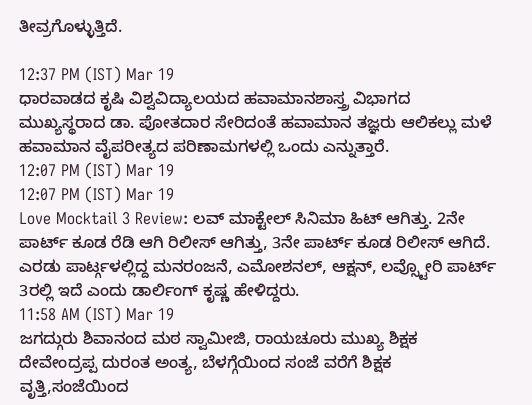ತೀವ್ರಗೊಳ್ಳುತ್ತಿದೆ.

12:37 PM (IST) Mar 19
ಧಾರವಾಡದ ಕೃಷಿ ವಿಶ್ವವಿದ್ಯಾಲಯದ ಹವಾಮಾನಶಾಸ್ತ್ರ ವಿಭಾಗದ ಮುಖ್ಯಸ್ಥರಾದ ಡಾ. ಪೋತದಾರ ಸೇರಿದಂತೆ ಹವಾಮಾನ ತಜ್ಞರು ಆಲಿಕಲ್ಲು ಮಳೆ ಹವಾಮಾನ ವೈಪರೀತ್ಯದ ಪರಿಣಾಮಗಳಲ್ಲಿ ಒಂದು ಎನ್ನುತ್ತಾರೆ.
12:07 PM (IST) Mar 19
12:07 PM (IST) Mar 19
Love Mocktail 3 Review: ಲವ್ ಮಾಕ್ಟೇಲ್ ಸಿನಿಮಾ ಹಿಟ್ ಆಗಿತ್ತು. 2ನೇ ಪಾರ್ಟ್ ಕೂಡ ರೆಡಿ ಆಗಿ ರಿಲೀಸ್ ಆಗಿತ್ತು, 3ನೇ ಪಾರ್ಟ್ ಕೂಡ ರಿಲೀಸ್ ಆಗಿದೆ. ಎರಡು ಪಾರ್ಟ್ಗಳಲ್ಲಿದ್ದ ಮನರಂಜನೆ, ಎಮೋಶನಲ್, ಆಕ್ಷನ್, ಲವ್ಸ್ಟೋರಿ ಪಾರ್ಟ್ 3ರಲ್ಲಿ ಇದೆ ಎಂದು ಡಾರ್ಲಿಂಗ್ ಕೃಷ್ಣ ಹೇಳಿದ್ದರು.
11:58 AM (IST) Mar 19
ಜಗದ್ಗುರು ಶಿವಾನಂದ ಮಠ ಸ್ವಾಮೀಜಿ, ರಾಯಚೂರು ಮುಖ್ಯ ಶಿಕ್ಷಕ ದೇವೇಂದ್ರಪ್ಪ ದುರಂತ ಅಂತ್ಯ, ಬೆಳಗ್ಗೆಯಿಂದ ಸಂಜೆ ವರೆಗೆ ಶಿಕ್ಷಕ ವೃತ್ತಿ,ಸಂಜೆಯಿಂದ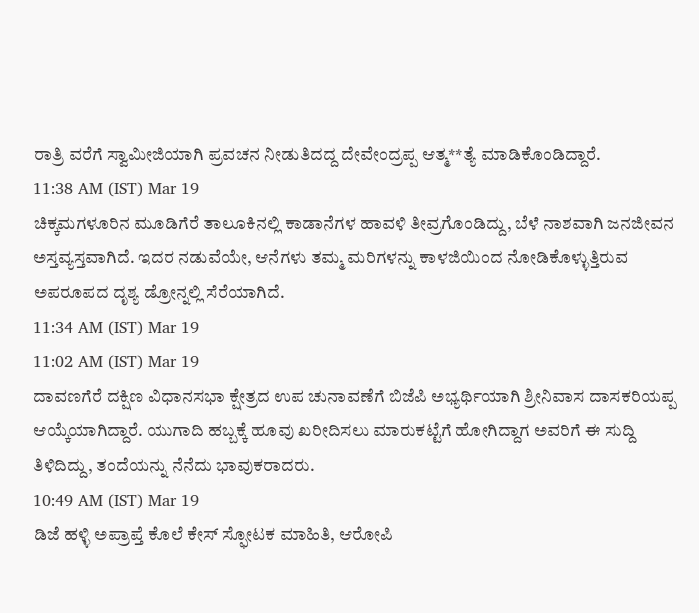ರಾತ್ರಿ ವರೆಗೆ ಸ್ವಾಮೀಜಿಯಾಗಿ ಪ್ರವಚನ ನೀಡುತಿದದ್ದ ದೇವೇಂದ್ರಪ್ಪ ಆತ್ಮ**ತ್ಯೆ ಮಾಡಿಕೊಂಡಿದ್ದಾರೆ.
11:38 AM (IST) Mar 19
ಚಿಕ್ಕಮಗಳೂರಿನ ಮೂಡಿಗೆರೆ ತಾಲೂಕಿನಲ್ಲಿ ಕಾಡಾನೆಗಳ ಹಾವಳಿ ತೀವ್ರಗೊಂಡಿದ್ದು, ಬೆಳೆ ನಾಶವಾಗಿ ಜನಜೀವನ ಅಸ್ತವ್ಯಸ್ತವಾಗಿದೆ. ಇದರ ನಡುವೆಯೇ, ಆನೆಗಳು ತಮ್ಮ ಮರಿಗಳನ್ನು ಕಾಳಜಿಯಿಂದ ನೋಡಿಕೊಳ್ಳುತ್ತಿರುವ ಅಪರೂಪದ ದೃಶ್ಯ ಡ್ರೋನ್ನಲ್ಲಿ ಸೆರೆಯಾಗಿದೆ.
11:34 AM (IST) Mar 19
11:02 AM (IST) Mar 19
ದಾವಣಗೆರೆ ದಕ್ಷಿಣ ವಿಧಾನಸಭಾ ಕ್ಷೇತ್ರದ ಉಪ ಚುನಾವಣೆಗೆ ಬಿಜೆಪಿ ಅಭ್ಯರ್ಥಿಯಾಗಿ ಶ್ರೀನಿವಾಸ ದಾಸಕರಿಯಪ್ಪ ಆಯ್ಕೆಯಾಗಿದ್ದಾರೆ. ಯುಗಾದಿ ಹಬ್ಬಕ್ಕೆ ಹೂವು ಖರೀದಿಸಲು ಮಾರುಕಟ್ಟೆಗೆ ಹೋಗಿದ್ದಾಗ ಅವರಿಗೆ ಈ ಸುದ್ದಿ ತಿಳಿದಿದ್ದು, ತಂದೆಯನ್ನು ನೆನೆದು ಭಾವುಕರಾದರು.
10:49 AM (IST) Mar 19
ಡಿಜೆ ಹಳ್ಳಿ ಅಪ್ರಾಪ್ತೆ ಕೊಲೆ ಕೇಸ್ ಸ್ಫೋಟಕ ಮಾಹಿತಿ, ಆರೋಪಿ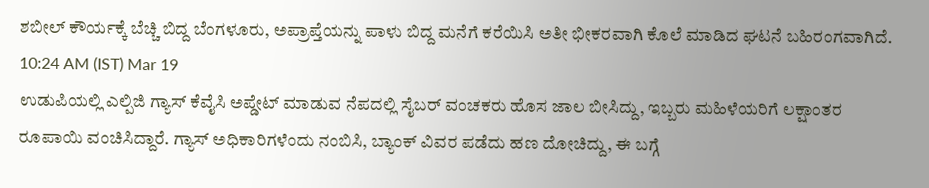ಶಬೀಲ್ ಕೌರ್ಯಕ್ಕೆ ಬೆಚ್ಚಿ ಬಿದ್ದ ಬೆಂಗಳೂರು, ಅಪ್ರಾಪ್ತೆಯನ್ನು ಪಾಳು ಬಿದ್ದ ಮನೆಗೆ ಕರೆಯಿಸಿ ಅತೀ ಭೀಕರವಾಗಿ ಕೊಲೆ ಮಾಡಿದ ಘಟನೆ ಬಹಿರಂಗವಾಗಿದೆ.
10:24 AM (IST) Mar 19
ಉಡುಪಿಯಲ್ಲಿ ಎಲ್ಪಿಜಿ ಗ್ಯಾಸ್ ಕೆವೈಸಿ ಅಪ್ಡೇಟ್ ಮಾಡುವ ನೆಪದಲ್ಲಿ ಸೈಬರ್ ವಂಚಕರು ಹೊಸ ಜಾಲ ಬೀಸಿದ್ದು, ಇಬ್ಬರು ಮಹಿಳೆಯರಿಗೆ ಲಕ್ಷಾಂತರ ರೂಪಾಯಿ ವಂಚಿಸಿದ್ದಾರೆ. ಗ್ಯಾಸ್ ಅಧಿಕಾರಿಗಳೆಂದು ನಂಬಿಸಿ, ಬ್ಯಾಂಕ್ ವಿವರ ಪಡೆದು ಹಣ ದೋಚಿದ್ದು, ಈ ಬಗ್ಗೆ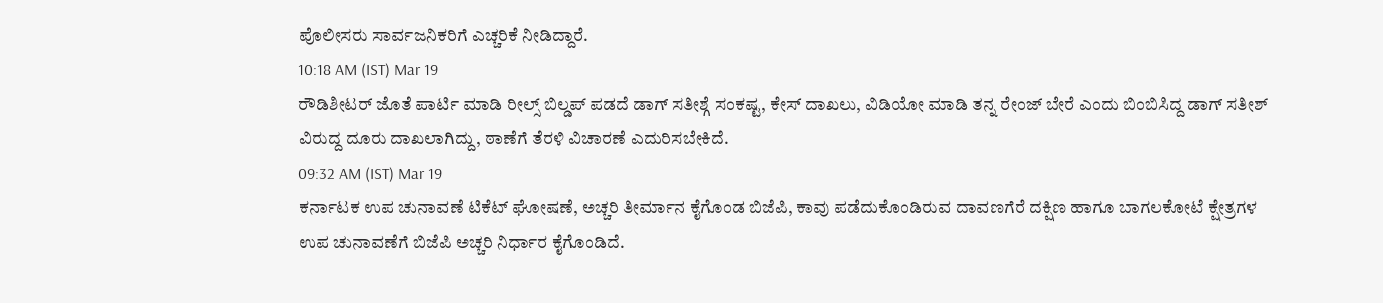ಪೊಲೀಸರು ಸಾರ್ವಜನಿಕರಿಗೆ ಎಚ್ಚರಿಕೆ ನೀಡಿದ್ದಾರೆ.
10:18 AM (IST) Mar 19
ರೌಡಿಶೀಟರ್ ಜೊತೆ ಪಾರ್ಟಿ ಮಾಡಿ ರೀಲ್ಸ್ ಬಿಲ್ಡಪ್ ಪಡದೆ ಡಾಗ್ ಸತೀಶ್ಗೆ ಸಂಕಷ್ಟ, ಕೇಸ್ ದಾಖಲು, ವಿಡಿಯೋ ಮಾಡಿ ತನ್ನ ರೇಂಜ್ ಬೇರೆ ಎಂದು ಬಿಂಬಿಸಿದ್ದ ಡಾಗ್ ಸತೀಶ್ ವಿರುದ್ದ ದೂರು ದಾಖಲಾಗಿದ್ದು, ಠಾಣೆಗೆ ತೆರಳಿ ವಿಚಾರಣೆ ಎದುರಿಸಬೇಕಿದೆ.
09:32 AM (IST) Mar 19
ಕರ್ನಾಟಕ ಉಪ ಚುನಾವಣೆ ಟಿಕೆಟ್ ಘೋಷಣೆ, ಅಚ್ಚರಿ ತೀರ್ಮಾನ ಕೈಗೊಂಡ ಬಿಜೆಪಿ, ಕಾವು ಪಡೆದುಕೊಂಡಿರುವ ದಾವಣಗೆರೆ ದಕ್ಷಿಣ ಹಾಗೂ ಬಾಗಲಕೋಟೆ ಕ್ಷೇತ್ರಗಳ ಉಪ ಚುನಾವಣೆಗೆ ಬಿಜೆಪಿ ಅಚ್ಚರಿ ನಿರ್ಧಾರ ಕೈಗೊಂಡಿದೆ.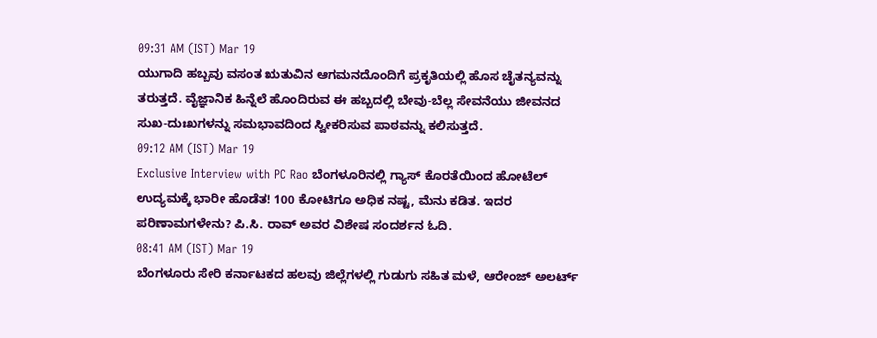09:31 AM (IST) Mar 19
ಯುಗಾದಿ ಹಬ್ಬವು ವಸಂತ ಋತುವಿನ ಆಗಮನದೊಂದಿಗೆ ಪ್ರಕೃತಿಯಲ್ಲಿ ಹೊಸ ಚೈತನ್ಯವನ್ನು ತರುತ್ತದೆ. ವೈಜ್ಞಾನಿಕ ಹಿನ್ನೆಲೆ ಹೊಂದಿರುವ ಈ ಹಬ್ಬದಲ್ಲಿ ಬೇವು-ಬೆಲ್ಲ ಸೇವನೆಯು ಜೀವನದ ಸುಖ-ದುಃಖಗಳನ್ನು ಸಮಭಾವದಿಂದ ಸ್ವೀಕರಿಸುವ ಪಾಠವನ್ನು ಕಲಿಸುತ್ತದೆ.
09:12 AM (IST) Mar 19
Exclusive Interview with PC Rao ಬೆಂಗಳೂರಿನಲ್ಲಿ ಗ್ಯಾಸ್ ಕೊರತೆಯಿಂದ ಹೋಟೆಲ್ ಉದ್ಯಮಕ್ಕೆ ಭಾರೀ ಹೊಡೆತ! 100 ಕೋಟಿಗೂ ಅಧಿಕ ನಷ್ಟ, ಮೆನು ಕಡಿತ. ಇದರ ಪರಿಣಾಮಗಳೇನು? ಪಿ.ಸಿ. ರಾವ್ ಅವರ ವಿಶೇಷ ಸಂದರ್ಶನ ಓದಿ.
08:41 AM (IST) Mar 19
ಬೆಂಗಳೂರು ಸೇರಿ ಕರ್ನಾಟಕದ ಹಲವು ಜಿಲ್ಲೆಗಳಲ್ಲಿ ಗುಡುಗು ಸಹಿತ ಮಳೆ, ಆರೇಂಜ್ ಅಲರ್ಟ್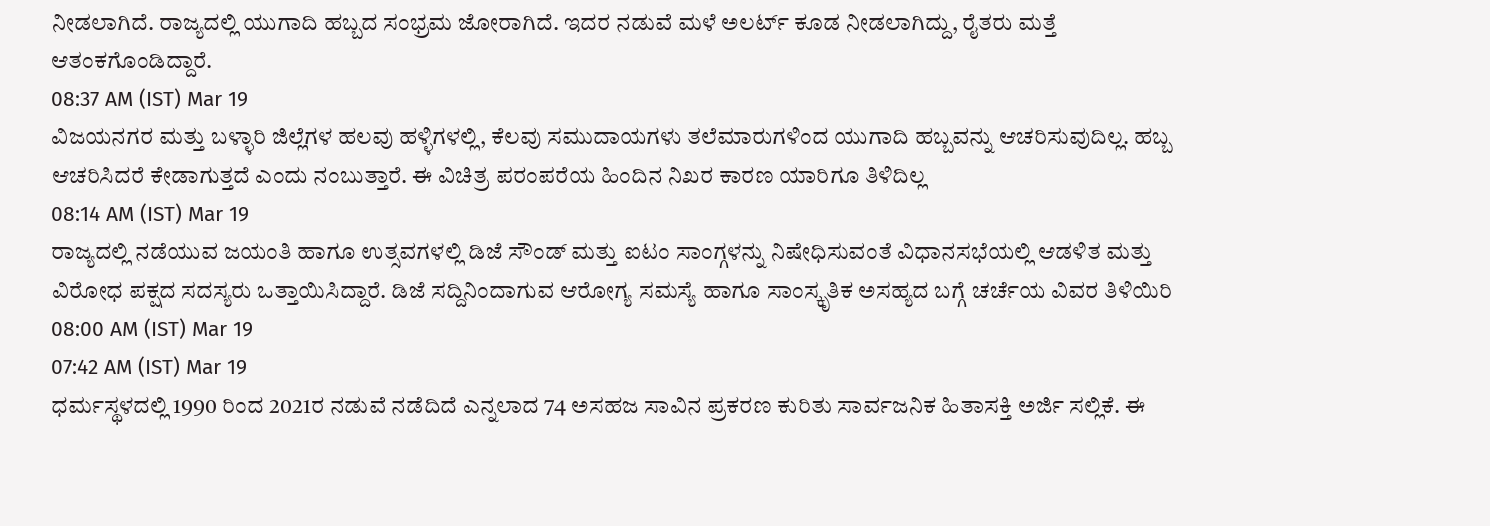ನೀಡಲಾಗಿದೆ. ರಾಜ್ಯದಲ್ಲಿ ಯುಗಾದಿ ಹಬ್ಬದ ಸಂಭ್ರಮ ಜೋರಾಗಿದೆ. ಇದರ ನಡುವೆ ಮಳೆ ಅಲರ್ಟ್ ಕೂಡ ನೀಡಲಾಗಿದ್ದು, ರೈತರು ಮತ್ತೆ ಆತಂಕಗೊಂಡಿದ್ದಾರೆ.
08:37 AM (IST) Mar 19
ವಿಜಯನಗರ ಮತ್ತು ಬಳ್ಳಾರಿ ಜಿಲ್ಲೆಗಳ ಹಲವು ಹಳ್ಳಿಗಳಲ್ಲಿ, ಕೆಲವು ಸಮುದಾಯಗಳು ತಲೆಮಾರುಗಳಿಂದ ಯುಗಾದಿ ಹಬ್ಬವನ್ನು ಆಚರಿಸುವುದಿಲ್ಲ. ಹಬ್ಬ ಆಚರಿಸಿದರೆ ಕೇಡಾಗುತ್ತದೆ ಎಂದು ನಂಬುತ್ತಾರೆ. ಈ ವಿಚಿತ್ರ ಪರಂಪರೆಯ ಹಿಂದಿನ ನಿಖರ ಕಾರಣ ಯಾರಿಗೂ ತಿಳಿದಿಲ್ಲ
08:14 AM (IST) Mar 19
ರಾಜ್ಯದಲ್ಲಿ ನಡೆಯುವ ಜಯಂತಿ ಹಾಗೂ ಉತ್ಸವಗಳಲ್ಲಿ ಡಿಜೆ ಸೌಂಡ್ ಮತ್ತು ಐಟಂ ಸಾಂಗ್ಗಳನ್ನು ನಿಷೇಧಿಸುವಂತೆ ವಿಧಾನಸಭೆಯಲ್ಲಿ ಆಡಳಿತ ಮತ್ತು ವಿರೋಧ ಪಕ್ಷದ ಸದಸ್ಯರು ಒತ್ತಾಯಿಸಿದ್ದಾರೆ. ಡಿಜೆ ಸದ್ದಿನಿಂದಾಗುವ ಆರೋಗ್ಯ ಸಮಸ್ಯೆ ಹಾಗೂ ಸಾಂಸ್ಕೃತಿಕ ಅಸಹ್ಯದ ಬಗ್ಗೆ ಚರ್ಚೆಯ ವಿವರ ತಿಳಿಯಿರಿ
08:00 AM (IST) Mar 19
07:42 AM (IST) Mar 19
ಧರ್ಮಸ್ಥಳದಲ್ಲಿ 1990 ರಿಂದ 2021ರ ನಡುವೆ ನಡೆದಿದೆ ಎನ್ನಲಾದ 74 ಅಸಹಜ ಸಾವಿನ ಪ್ರಕರಣ ಕುರಿತು ಸಾರ್ವಜನಿಕ ಹಿತಾಸಕ್ತಿ ಅರ್ಜಿ ಸಲ್ಲಿಕೆ. ಈ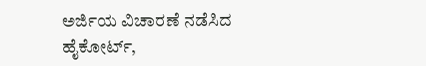ಅರ್ಜಿಯ ವಿಚಾರಣೆ ನಡೆಸಿದ ಹೈಕೋರ್ಟ್,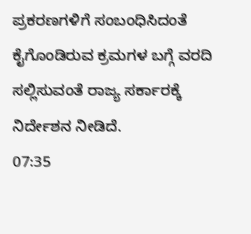ಪ್ರಕರಣಗಳಿಗೆ ಸಂಬಂಧಿಸಿದಂತೆ ಕೈಗೊಂಡಿರುವ ಕ್ರಮಗಳ ಬಗ್ಗೆ ವರದಿ ಸಲ್ಲಿಸುವಂತೆ ರಾಜ್ಯ ಸರ್ಕಾರಕ್ಕೆ ನಿರ್ದೇಶನ ನೀಡಿದೆ.
07:35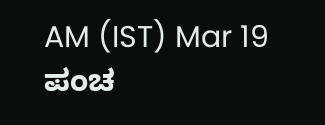AM (IST) Mar 19
ಪಂಚ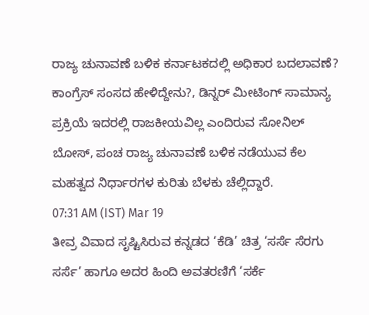ರಾಜ್ಯ ಚುನಾವಣೆ ಬಳಿಕ ಕರ್ನಾಟಕದಲ್ಲಿ ಅಧಿಕಾರ ಬದಲಾವಣೆ? ಕಾಂಗ್ರೆಸ್ ಸಂಸದ ಹೇಳಿದ್ದೇನು?, ಡಿನ್ನರ್ ಮೀಟಿಂಗ್ ಸಾಮಾನ್ಯ ಪ್ರಕ್ರಿಯೆ ಇದರಲ್ಲಿ ರಾಜಕೀಯವಿಲ್ಲ ಎಂದಿರುವ ಸೋನಿಲ್ ಬೋಸ್, ಪಂಚ ರಾಜ್ಯ ಚುನಾವಣೆ ಬಳಿಕ ನಡೆಯುವ ಕೆಲ ಮಹತ್ವದ ನಿರ್ಧಾರಗಳ ಕುರಿತು ಬೆಳಕು ಚೆಲ್ಲಿದ್ದಾರೆ.
07:31 AM (IST) Mar 19
ತೀವ್ರ ವಿವಾದ ಸೃಷ್ಟಿಸಿರುವ ಕನ್ನಡದ ‘ಕೆಡಿ’ ಚಿತ್ರ ‘ಸರ್ಸೆ ಸೆರಗು ಸರ್ಸೆ’ ಹಾಗೂ ಅದರ ಹಿಂದಿ ಅವತರಣಿಗೆ ‘ಸರ್ಕೆ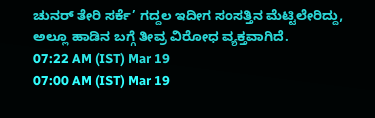ಚುನರ್ ತೇರಿ ಸರ್ಕೆ’ ಗದ್ದಲ ಇದೀಗ ಸಂಸತ್ತಿನ ಮೆಟ್ಟಿಲೇರಿದ್ದು, ಅಲ್ಲೂ ಹಾಡಿನ ಬಗ್ಗೆ ತೀವ್ರ ವಿರೋಧ ವ್ಯಕ್ತವಾಗಿದೆ.
07:22 AM (IST) Mar 19
07:00 AM (IST) Mar 19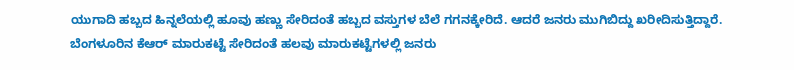ಯುಗಾದಿ ಹಬ್ಬದ ಹಿನ್ನಲೆಯಲ್ಲಿ ಹೂವು ಹಣ್ಣು ಸೇರಿದಂತೆ ಹಬ್ಬದ ವಸ್ತುಗಳ ಬೆಲೆ ಗಗನಕ್ಕೇರಿದೆ. ಆದರೆ ಜನರು ಮುಗಿಬಿದ್ದು ಖರೀದಿಸುತ್ತಿದ್ದಾರೆ. ಬೆಂಗಳೂರಿನ ಕೆಆರ್ ಮಾರುಕಟ್ಟೆ ಸೇರಿದಂತೆ ಹಲವು ಮಾರುಕಟ್ಟೆಗಳಲ್ಲಿ ಜನರು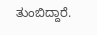ತುಂಬಿದ್ದಾರೆ.